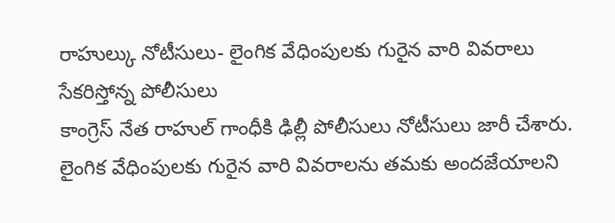రాహుల్కు నోటీసులు- లైంగిక వేధింపులకు గురైన వారి వివరాలు సేకరిస్తోన్న పోలీసులు
కాంగ్రెస్ నేత రాహుల్ గాంధీకి ఢిల్లీ పోలీసులు నోటీసులు జారీ చేశారు. లైంగిక వేధింపులకు గురైన వారి వివరాలను తమకు అందజేయాలని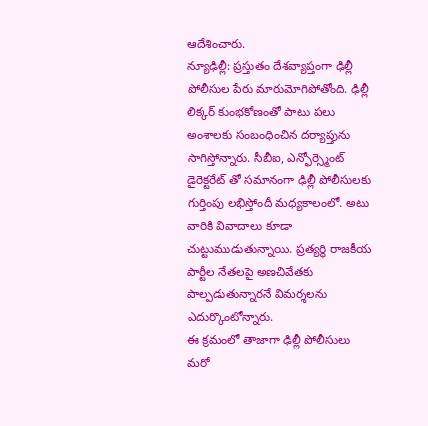ఆదేశించారు.
న్యూఢిల్లీ: ప్రస్తుతం దేశవ్యాప్తంగా ఢిల్లీ పోలీసుల పేరు మారుమోగిపోతోంది. ఢిల్లీ లిక్కర్ కుంభకోణంతో పాటు పలు అంశాలకు సంబంధించిన దర్యాప్తును సాగిస్తోన్నారు. సీబీఐ, ఎన్ఫోర్స్మెంట్ డైరెక్టరేట్ తో సమానంగా ఢిల్లీ పోలీసులకు గుర్తింపు లభిస్తోందీ మధ్యకాలంలో. అటు వారికి వివాదాలు కూడా చుట్టుముడుతున్నాయి. ప్రత్యర్థి రాజకీయ పార్టీల నేతలపై అణచివేతకు పాల్పడుతున్నారనే విమర్శలను ఎదుర్కొంటోన్నారు.
ఈ క్రమంలో తాజాగా ఢిల్లీ పోలీసులు మరో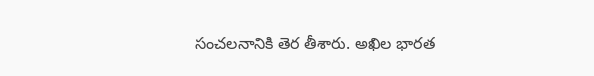సంచలనానికి తెర తీశారు. అఖిల భారత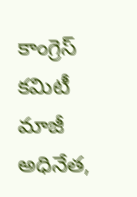కాంగ్రెస్ కమిటీ మాజీ అధినేత,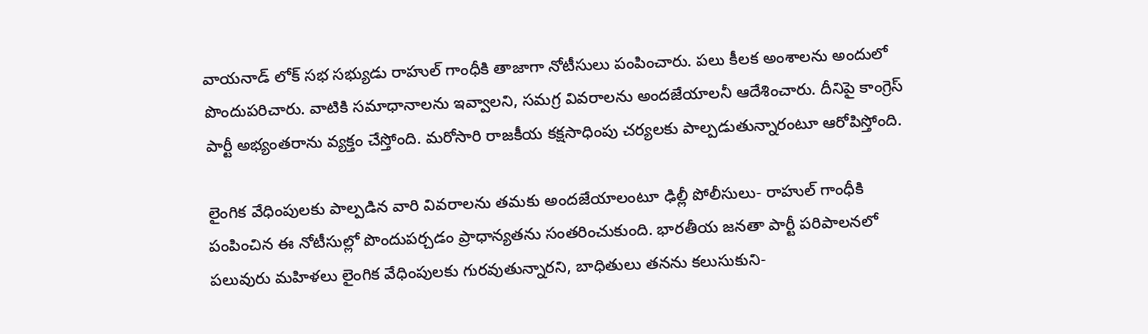వాయనాడ్ లోక్ సభ సభ్యుడు రాహుల్ గాంధీకి తాజాగా నోటీసులు పంపించారు. పలు కీలక అంశాలను అందులో పొందుపరిచారు. వాటికి సమాధానాలను ఇవ్వాలని, సమగ్ర వివరాలను అందజేయాలనీ ఆదేశించారు. దీనిపై కాంగ్రెస్ పార్టీ అభ్యంతరాను వ్యక్తం చేస్తోంది. మరోసారి రాజకీయ కక్షసాధింపు చర్యలకు పాల్పడుతున్నారంటూ ఆరోపిస్తోంది.

లైంగిక వేధింపులకు పాల్పడిన వారి వివరాలను తమకు అందజేయాలంటూ ఢిల్లీ పోలీసులు- రాహుల్ గాంధీకి పంపించిన ఈ నోటీసుల్లో పొందుపర్చడం ప్రాధాన్యతను సంతరించుకుంది. భారతీయ జనతా పార్టీ పరిపాలనలో పలువురు మహిళలు లైంగిక వేధింపులకు గురవుతున్నారని, బాధితులు తనను కలుసుకుని-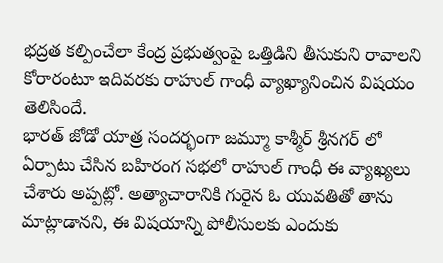భద్రత కల్పించేలా కేంద్ర ప్రభుత్వంపై ఒత్తిడిని తీసుకుని రావాలని కోరారంటూ ఇదివరకు రాహుల్ గాంధీ వ్యాఖ్యానించిన విషయం తెలిసిందే.
భారత్ జోడో యాత్ర సందర్భంగా జమ్మూ కాశ్మీర్ శ్రీనగర్ లో ఏర్పాటు చేసిన బహిరంగ సభలో రాహుల్ గాంధీ ఈ వ్యాఖ్యలు చేశారు అప్పట్లో. అత్యాచారానికి గురైన ఓ యువతితో తాను మాట్లాడానని, ఈ విషయాన్ని పోలీసులకు ఎందుకు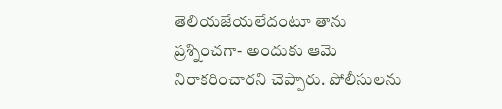తెలియజేయలేదంటూ తాను ప్రశ్నించగా- అందుకు ఆమె నిరాకరించారని చెప్పారు. పోలీసులను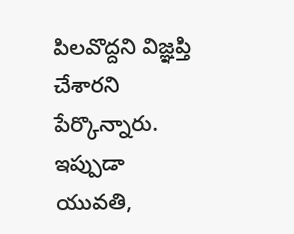పిలవొద్దని విజ్ఞప్తి చేశారని పేర్కొన్నారు. ఇప్పుడా యువతి,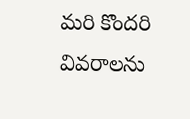మరి కొందరి వివరాలను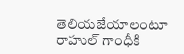తెలియజేయాలంటూ రాహుల్ గాంధీకి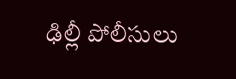ఢిల్లీ పోలీసులు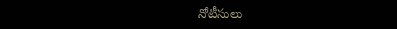నోటీసులు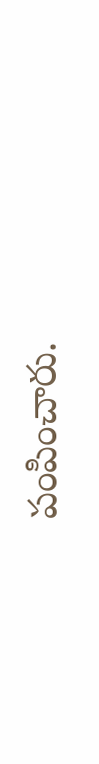పంపించారు.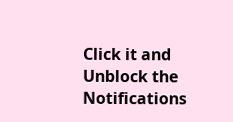Click it and Unblock the Notifications